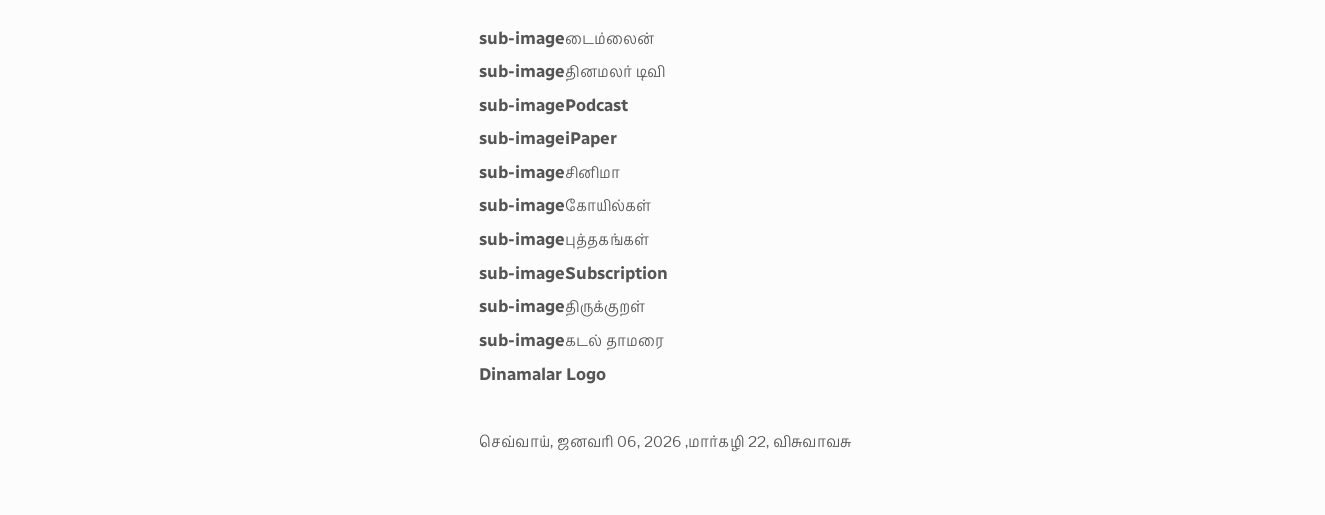sub-imageடைம்லைன்
sub-imageதினமலர் டிவி
sub-imagePodcast
sub-imageiPaper
sub-imageசினிமா
sub-imageகோயில்கள்
sub-imageபுத்தகங்கள்
sub-imageSubscription
sub-imageதிருக்குறள்
sub-imageகடல் தாமரை
Dinamalar Logo

செவ்வாய், ஜனவரி 06, 2026 ,மார்கழி 22, விசுவாவசு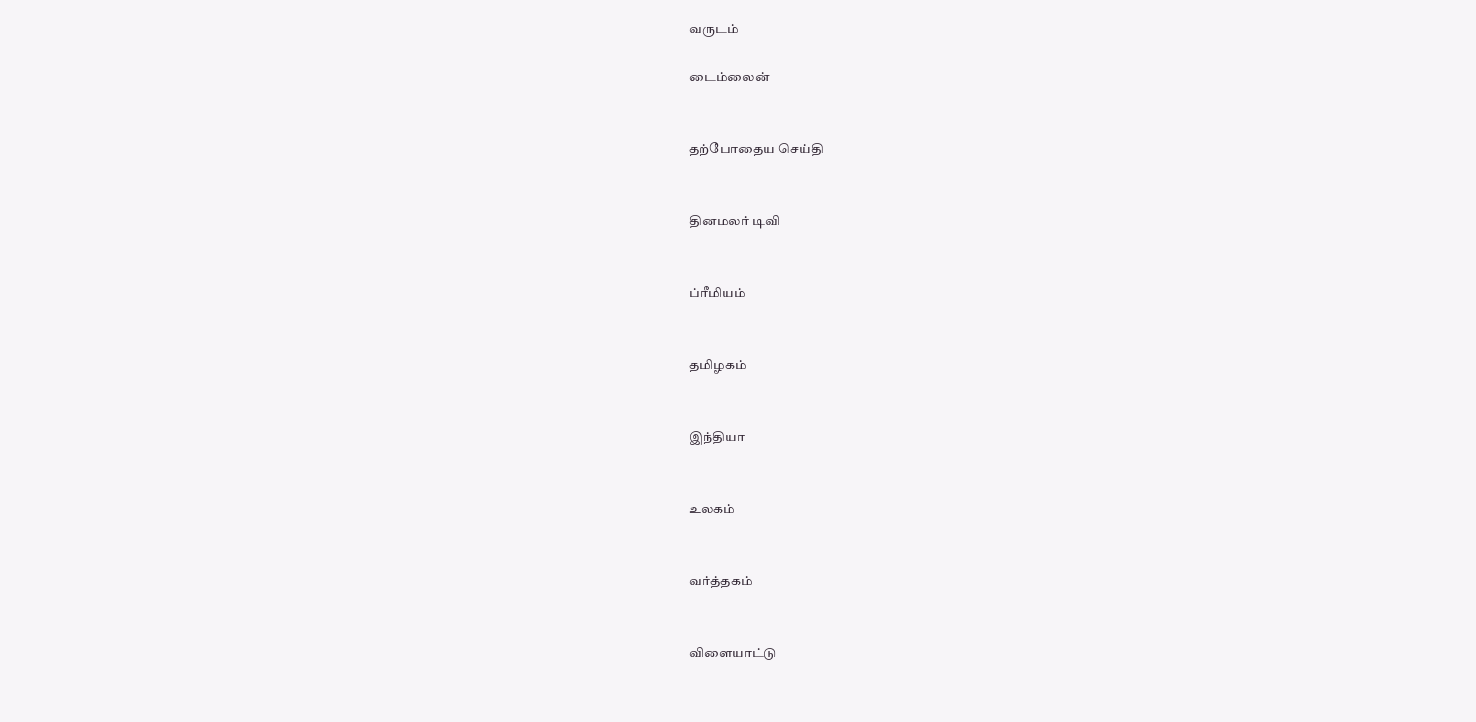வருடம்

டைம்லைன்


தற்போதைய செய்தி


தினமலர் டிவி


ப்ரீமியம்


தமிழகம்


இந்தியா


உலகம்


வர்த்தகம்


விளையாட்டு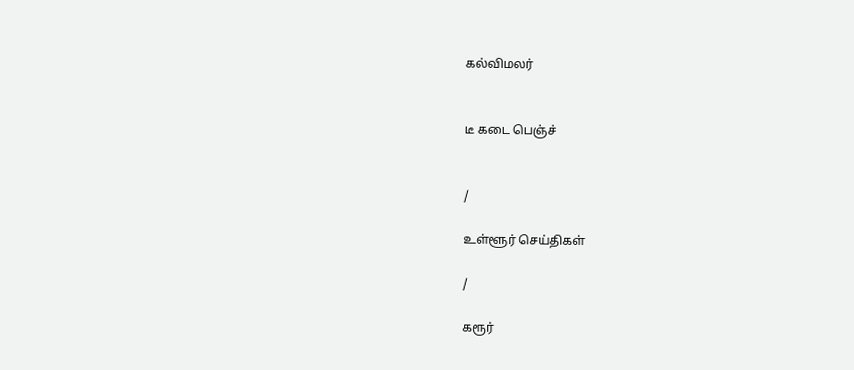கல்விமலர்


டீ கடை பெஞ்ச்


/

உள்ளூர் செய்திகள்

/

கரூர்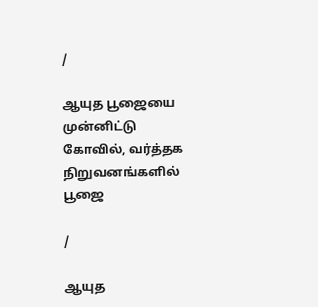/

ஆயுத பூஜையை முன்னிட்டு கோவில், வர்த்தக நிறுவனங்களில் பூஜை

/

ஆயுத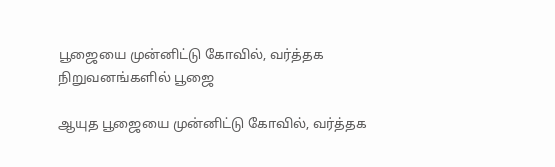பூஜையை முன்னிட்டு கோவில், வர்த்தக நிறுவனங்களில் பூஜை

ஆயுத பூஜையை முன்னிட்டு கோவில், வர்த்தக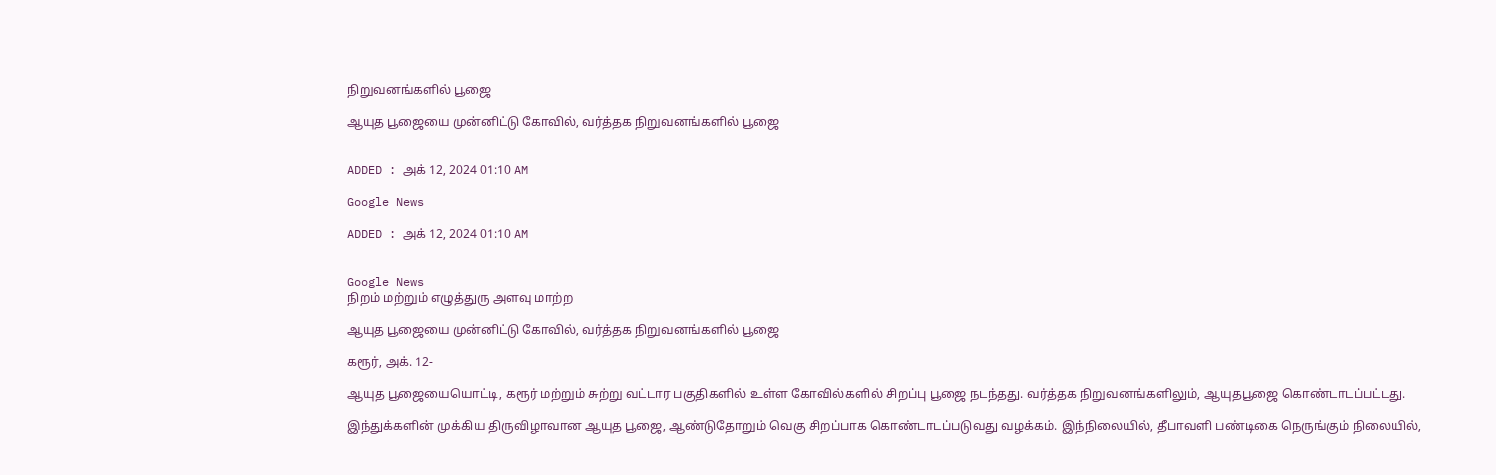நிறுவனங்களில் பூஜை

ஆயுத பூஜையை முன்னிட்டு கோவில், வர்த்தக நிறுவனங்களில் பூஜை


ADDED : அக் 12, 2024 01:10 AM

Google News

ADDED : அக் 12, 2024 01:10 AM


Google News
நிறம் மற்றும் எழுத்துரு அளவு மாற்ற

ஆயுத பூஜையை முன்னிட்டு கோவில், வர்த்தக நிறுவனங்களில் பூஜை

கரூர், அக். 12-

ஆயுத பூஜையையொட்டி, கரூர் மற்றும் சுற்று வட்டார பகுதிகளில் உள்ள கோவில்களில் சிறப்பு பூஜை நடந்தது. வர்த்தக நிறுவனங்களிலும், ஆயுதபூஜை கொண்டாடப்பட்டது.

இந்துக்களின் முக்கிய திருவிழாவான ஆயுத பூஜை, ஆண்டுதோறும் வெகு சிறப்பாக கொண்டாடப்படுவது வழக்கம். இந்நிலையில், தீபாவளி பண்டிகை நெருங்கும் நிலையில்,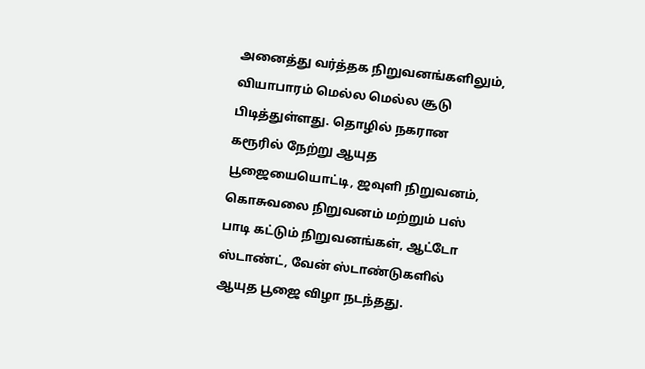அனைத்து வர்த்தக நிறுவனங்களிலும், வியாபாரம் மெல்ல மெல்ல சூடு பிடித்துள்ளது. தொழில் நகரான கரூரில் நேற்று ஆயுத பூஜையையொட்டி, ஜவுளி நிறுவனம், கொசுவலை நிறுவனம் மற்றும் பஸ் பாடி கட்டும் நிறுவனங்கள், ஆட்டோ ஸ்டாண்ட், வேன் ஸ்டாண்டுகளில் ஆயுத பூஜை விழா நடந்தது.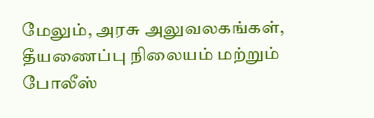மேலும், அரசு அலுவலகங்கள், தீயணைப்பு நிலையம் மற்றும் போலீஸ்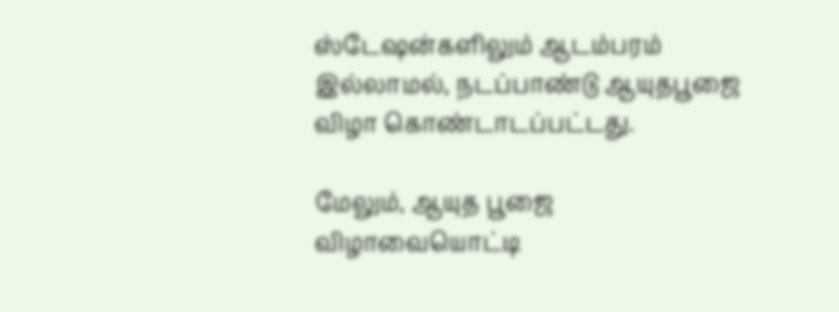ஸ்டேஷன்களிலும் ஆடம்பரம் இல்லாமல், நடப்பாண்டு ஆயுதபூஜை விழா கொண்டாடப்பட்டது.

மேலும், ஆயுத பூஜை விழாவையொட்டி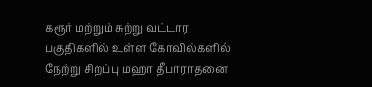கரூர் மற்றும் சுற்று வட்டார பகுதிகளில் உள்ள கோவில்களில் நேற்று சிறப்பு மஹா தீபாராதனை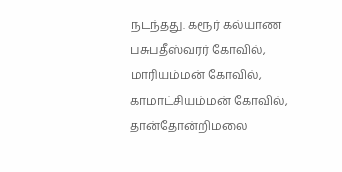நடந்தது. கரூர் கல்யாண பசுபதீஸ்வரர் கோவில், மாரியம்மன் கோவில், காமாட்சியம்மன் கோவில், தான்தோன்றிமலை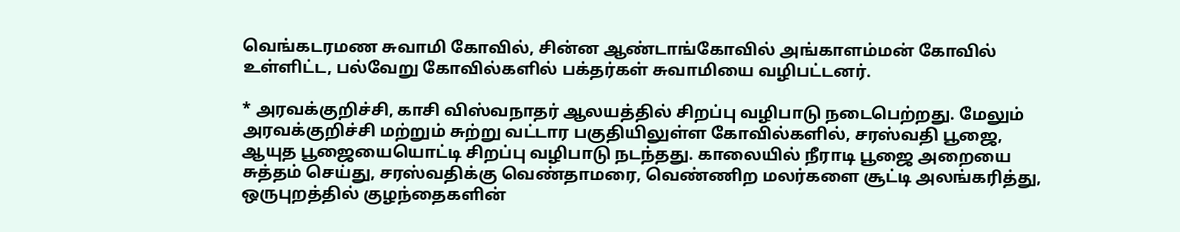வெங்கடரமண சுவாமி கோவில், சின்ன ஆண்டாங்கோவில் அங்காளம்மன் கோவில் உள்ளிட்ட, பல்வேறு கோவில்களில் பக்தர்கள் சுவாமியை வழிபட்டனர்.

* அரவக்குறிச்சி, காசி விஸ்வநாதர் ஆலயத்தில் சிறப்பு வழிபாடு நடைபெற்றது. மேலும் அரவக்குறிச்சி மற்றும் சுற்று வட்டார பகுதியிலுள்ள கோவில்களில், சரஸ்வதி பூஜை, ஆயுத பூஜையையொட்டி சிறப்பு வழிபாடு நடந்தது. காலையில் நீராடி பூஜை அறையை சுத்தம் செய்து, சரஸ்வதிக்கு வெண்தாமரை, வெண்ணிற மலர்களை சூட்டி அலங்கரித்து, ஒருபுறத்தில் குழந்தைகளின்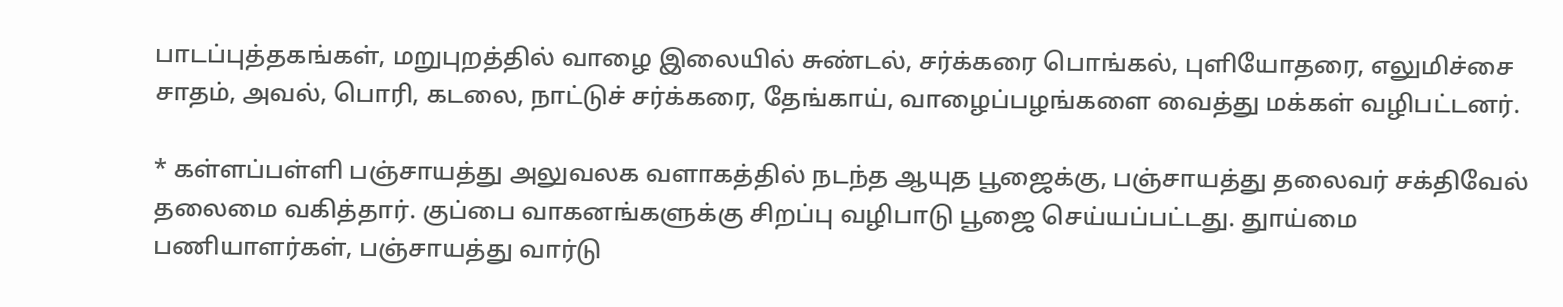பாடப்புத்தகங்கள், மறுபுறத்தில் வாழை இலையில் சுண்டல், சர்க்கரை பொங்கல், புளியோதரை, எலுமிச்சை சாதம், அவல், பொரி, கடலை, நாட்டுச் சர்க்கரை, தேங்காய், வாழைப்பழங்களை வைத்து மக்கள் வழிபட்டனர்.

* கள்ளப்பள்ளி பஞ்சாயத்து அலுவலக வளாகத்தில் நடந்த ஆயுத பூஜைக்கு, பஞ்சாயத்து தலைவர் சக்திவேல் தலைமை வகித்தார். குப்பை வாகனங்களுக்கு சிறப்பு வழிபாடு பூஜை செய்யப்பட்டது. துாய்மை பணியாளர்கள், பஞ்சாயத்து வார்டு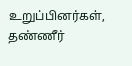உறுப்பினர்கள், தண்ணீர்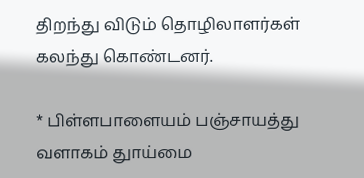திறந்து விடும் தொழிலாளர்கள் கலந்து கொண்டனர்.

* பிள்ளபாளையம் பஞ்சாயத்து வளாகம் துாய்மை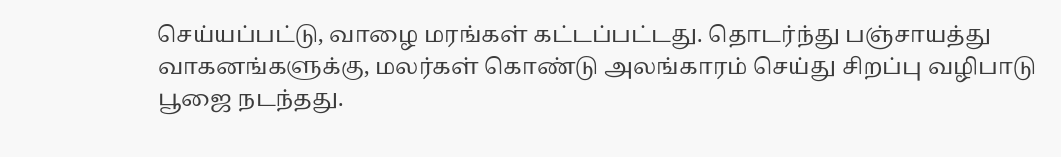செய்யப்பட்டு, வாழை மரங்கள் கட்டப்பட்டது. தொடர்ந்து பஞ்சாயத்து வாகனங்களுக்கு, மலர்கள் கொண்டு அலங்காரம் செய்து சிறப்பு வழிபாடு பூஜை நடந்தது.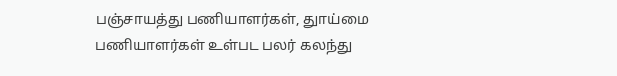பஞ்சாயத்து பணியாளர்கள், துாய்மை பணியாளர்கள் உள்பட பலர் கலந்து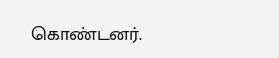கொண்டனர்.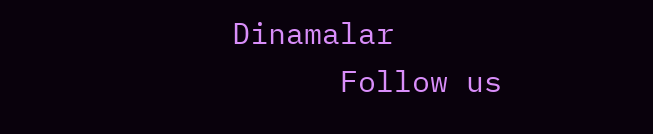Dinamalar
      Follow us